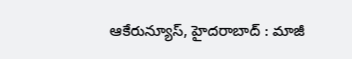ఆకేరున్యూస్, హైదరాబాద్ : మాజీ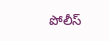పోలీస్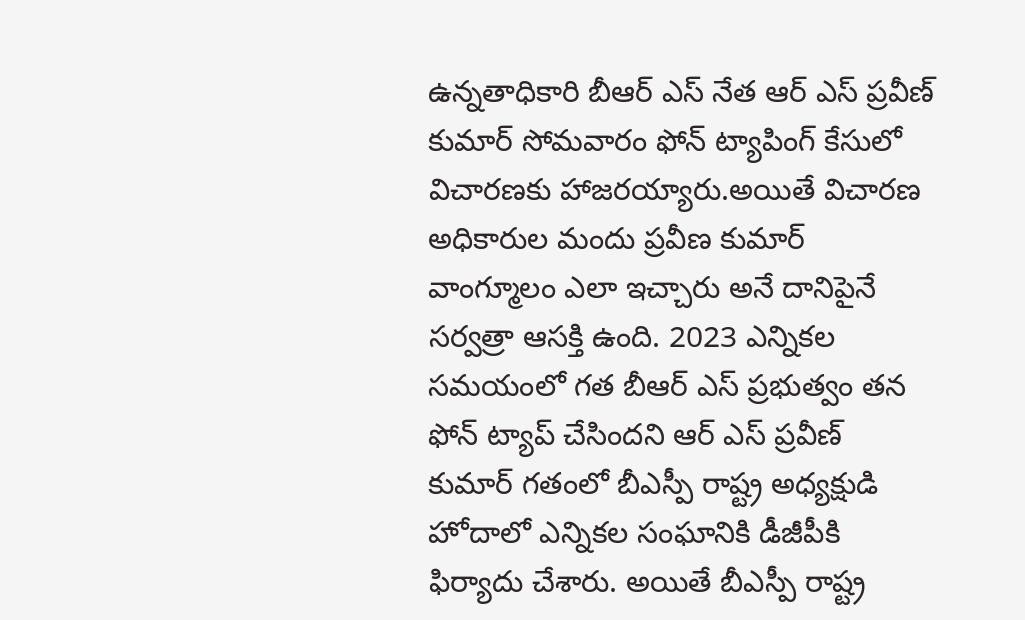ఉన్నతాధికారి బీఆర్ ఎస్ నేత ఆర్ ఎస్ ప్రవీణ్ కుమార్ సోమవారం ఫోన్ ట్యాపింగ్ కేసులో విచారణకు హాజరయ్యారు.అయితే విచారణ అధికారుల మందు ప్రవీణ కుమార్ వాంగ్మూలం ఎలా ఇచ్చారు అనే దానిపైనే సర్వత్రా ఆసక్తి ఉంది. 2023 ఎన్నికల సమయంలో గత బీఆర్ ఎస్ ప్రభుత్వం తన ఫోన్ ట్యాప్ చేసిందని ఆర్ ఎస్ ప్రవీణ్ కుమార్ గతంలో బీఎస్పీ రాష్ట్ర అధ్యక్షుడి హోదాలో ఎన్నికల సంఘానికి డీజీపీకి ఫిర్యాదు చేశారు. అయితే బీఎస్పీ రాష్ట్ర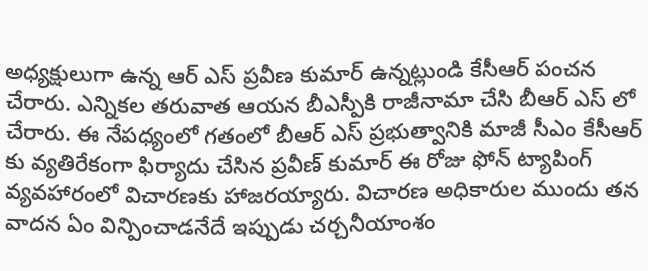అధ్యక్షులుగా ఉన్న ఆర్ ఎస్ ప్రవీణ కుమార్ ఉన్నట్లుండి కేసీఆర్ పంచన చేరారు. ఎన్నికల తరువాత ఆయన బీఎస్పీకి రాజీనామా చేసి బీఆర్ ఎస్ లో చేరారు. ఈ నేపధ్యంలో గతంలో బీఆర్ ఎస్ ప్రభుత్వానికి మాజీ సీఎం కేసీఆర్ కు వ్యతిరేకంగా ఫిర్యాదు చేసిన ప్రవీణ్ కుమార్ ఈ రోజు ఫోన్ ట్యాపింగ్ వ్యవహారంలో విచారణకు హాజరయ్యారు. విచారణ అధికారుల ముందు తన వాదన ఏం విన్పించాడనేదే ఇప్పుడు చర్చనీయాంశం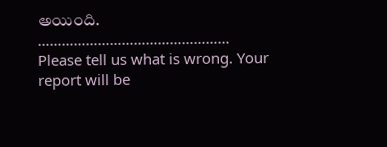అయింది.
…………………………………………
Please tell us what is wrong. Your report will be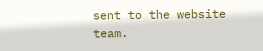sent to the website team.